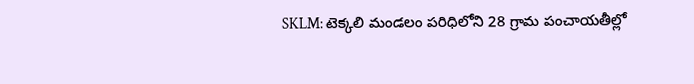SKLM: టెక్కలి మండలం పరిధిలోని 28 గ్రామ పంచాయతీల్లో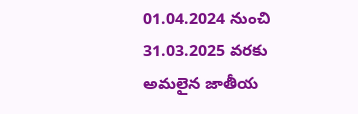01.04.2024 నుంచి 31.03.2025 వరకు అమలైన జాతీయ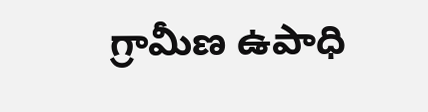గ్రామీణ ఉపాధి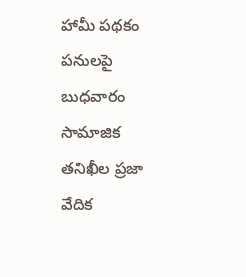హామీ పథకం పనులపై బుధవారం సామాజిక తనిఖీల ప్రజా వేదిక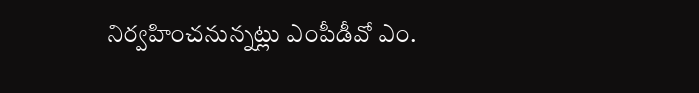నిర్వహించనున్నట్లు ఎంపీడీవో ఎం.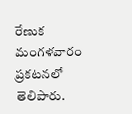రేణుక మంగళవారం ప్రకటనలో తెలిపారు.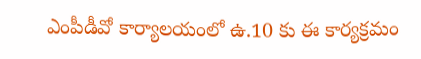ఎంపీడీవో కార్యాలయంలో ఉ.10 కు ఈ కార్యక్రమం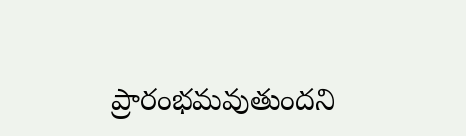ప్రారంభమవుతుందని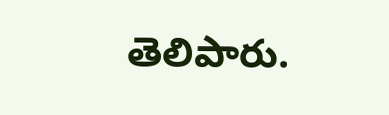తెలిపారు.